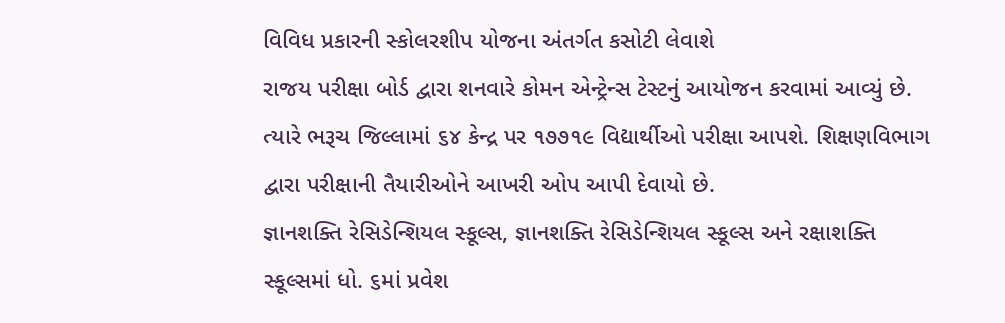વિવિધ પ્રકારની સ્કોલરશીપ યોજના અંતર્ગત કસોટી લેવાશે
રાજય પરીક્ષા બોર્ડ દ્વારા શનવારે કોમન એન્ટ્રેન્સ ટેસ્ટનું આયોજન કરવામાં આવ્યું છે. ત્યારે ભરૂચ જિલ્લામાં ૬૪ કેન્દ્ર પર ૧૭૭૧૯ વિદ્યાર્થીઓ પરીક્ષા આપશે. શિક્ષણવિભાગ દ્વારા પરીક્ષાની તૈયારીઓને આખરી ઓપ આપી દેવાયો છે.
જ્ઞાનશક્તિ રેસિડેન્શિયલ સ્કૂલ્સ, જ્ઞાનશક્તિ રેસિડેન્શિયલ સ્કૂલ્સ અને રક્ષાશક્તિ સ્કૂલ્સમાં ધો. ૬માં પ્રવેશ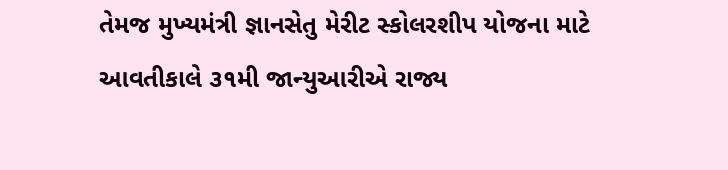તેમજ મુખ્યમંત્રી જ્ઞાનસેતુ મેરીટ સ્કોલરશીપ યોજના માટે આવતીકાલે ૩૧મી જાન્યુઆરીએ રાજ્ય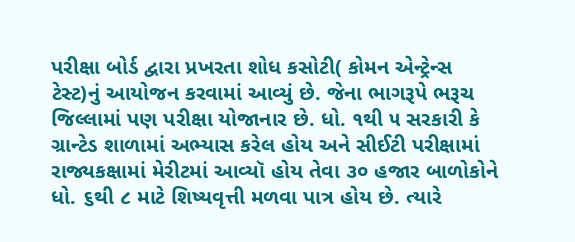પરીક્ષા બોર્ડ દ્વારા પ્રખરતા શોધ કસોટી( કોમન એન્ટ્રેન્સ ટેસ્ટ)નું આયોજન કરવામાં આવ્યું છે. જેના ભાગરૂપે ભરૂચ જિલ્લામાં પણ પરીક્ષા યોજાનાર છે. ધો. ૧થી ૫ સરકારી કે ગ્રાન્ટેડ શાળામાં અભ્યાસ કરેલ હોય અને સીઈટી પરીક્ષામાં રાજ્યકક્ષામાં મેરીટમાં આવ્યૉ હોય તેવા ૩૦ હજાર બાળોકોને ધો. ૬થી ૮ માટે શિષ્યવૃત્તી મળવા પાત્ર હોય છે. ત્યારે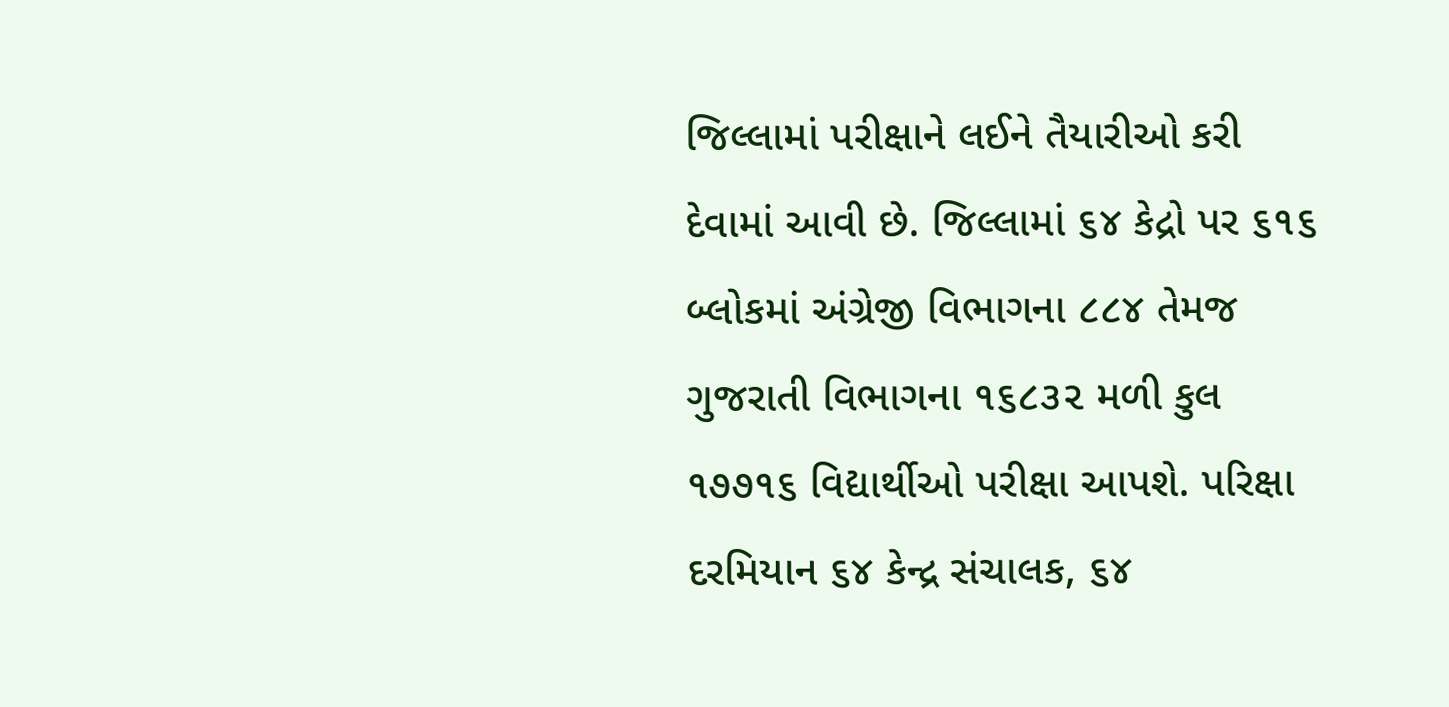જિલ્લામાં પરીક્ષાને લઈને તૈયારીઓ કરી દેવામાં આવી છે. જિલ્લામાં ૬૪ કેદ્રો પર ૬૧૬ બ્લોકમાં અંગ્રેજી વિભાગના ૮૮૪ તેમજ ગુજરાતી વિભાગના ૧૬૮૩૨ મળી કુલ ૧૭૭૧૬ વિદ્યાર્થીઓ પરીક્ષા આપશે. પરિક્ષા દરમિયાન ૬૪ કેન્દ્ર સંચાલક, ૬૪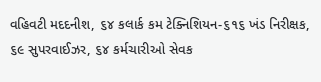વહિવટી મદદનીશ, ૬૪ કલાર્ક કમ ટેક્નિશિયન-૬૧૬ ખંડ નિરીક્ષક, ૬૯ સુપરવાઈઝર, ૬૪ કર્મચારીઓ સેવક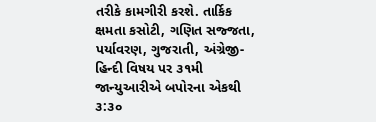તરીકે કામગીરી કરશે. તાર્કિક ક્ષમતા કસોટી, ગણિત સજ્જતા, પર્યાવરણ, ગુજરાતી, અંગ્રેજી-હિન્દી વિષય પર ૩૧મી જાન્યુઆરીએ બપોરના એકથી ૩:૩૦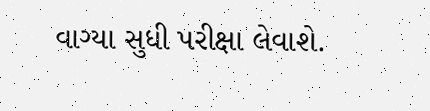વાગ્યા સુધી પરીક્ષા લેવાશે.